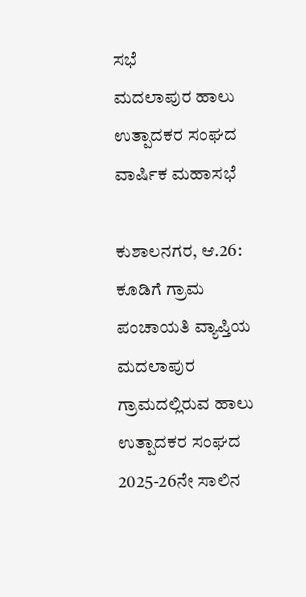ಸಭೆ
ಮದಲಾಪುರ ಹಾಲು ಉತ್ಪಾದಕರ ಸಂಘದ ವಾರ್ಷಿಕ ಮಹಾಸಭೆ

ಕುಶಾಲನಗರ, ಆ.26: ಕೂಡಿಗೆ ಗ್ರಾಮ ಪಂಚಾಯತಿ ವ್ಯಾಪ್ತಿಯ ಮದಲಾಪುರ ಗ್ರಾಮದಲ್ಲಿರುವ ಹಾಲು ಉತ್ಪಾದಕರ ಸಂಘದ 2025-26ನೇ ಸಾಲಿನ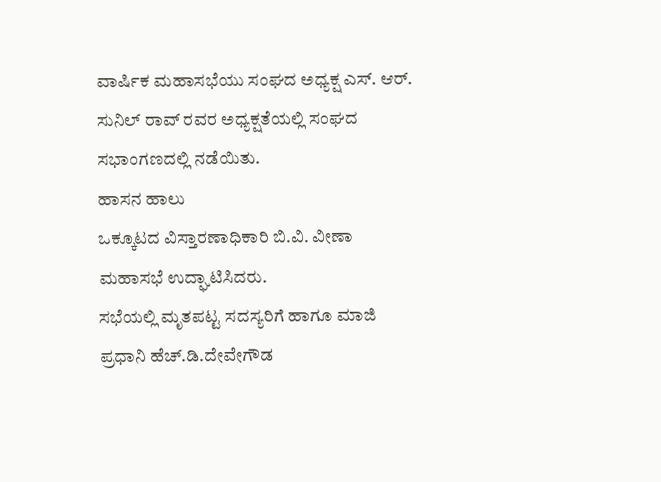ವಾರ್ಷಿಕ ಮಹಾಸಭೆಯು ಸಂಘದ ಅಧ್ಯಕ್ಷ ಎಸ್. ಆರ್. ಸುನಿಲ್ ರಾವ್ ರವರ ಅಧ್ಯಕ್ಷತೆಯಲ್ಲಿ ಸಂಘದ ಸಭಾಂಗಣದಲ್ಲಿ ನಡೆಯಿತು.
ಹಾಸನ ಹಾಲು
ಒಕ್ಕೂಟದ ವಿಸ್ತಾರಣಾಧಿಕಾರಿ ಬಿ.ವಿ. ವೀಣಾ ಮಹಾಸಭೆ ಉದ್ಘಾಟಿಸಿದರು.
ಸಭೆಯಲ್ಲಿ ಮೃತಪಟ್ಟ ಸದಸ್ಯರಿಗೆ ಹಾಗೂ ಮಾಜಿ ಪ್ರಧಾನಿ ಹೆಚ್.ಡಿ.ದೇವೇಗೌಡ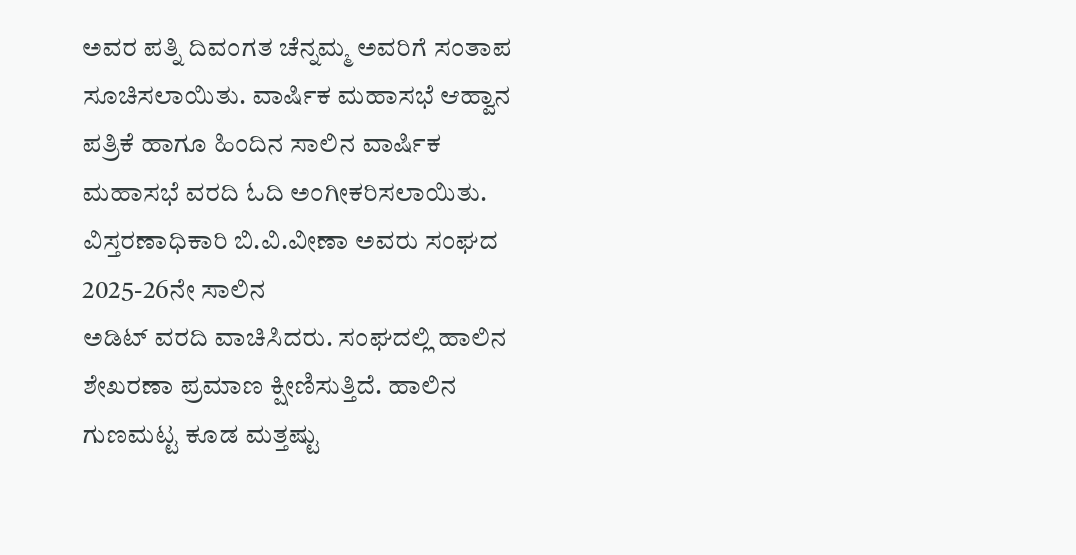ಅವರ ಪತ್ನಿ ದಿವಂಗತ ಚೆನ್ನಮ್ಮ ಅವರಿಗೆ ಸಂತಾಪ ಸೂಚಿಸಲಾಯಿತು. ವಾರ್ಷಿಕ ಮಹಾಸಭೆ ಆಹ್ವಾನ ಪತ್ರಿಕೆ ಹಾಗೂ ಹಿಂದಿನ ಸಾಲಿನ ವಾರ್ಷಿಕ ಮಹಾಸಭೆ ವರದಿ ಓದಿ ಅಂಗೀಕರಿಸಲಾಯಿತು.
ವಿಸ್ತರಣಾಧಿಕಾರಿ ಬಿ.ವಿ.ವೀಣಾ ಅವರು ಸಂಘದ 2025-26ನೇ ಸಾಲಿನ
ಅಡಿಟ್ ವರದಿ ವಾಚಿಸಿದರು. ಸಂಘದಲ್ಲಿ ಹಾಲಿನ ಶೇಖರಣಾ ಪ್ರಮಾಣ ಕ್ಷೀಣಿಸುತ್ತಿದೆ. ಹಾಲಿನ ಗುಣಮಟ್ಟ ಕೂಡ ಮತ್ತಷ್ಟು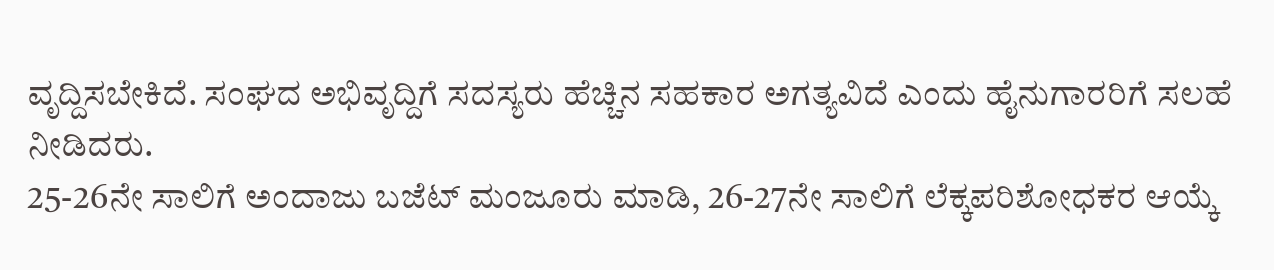ವೃದ್ದಿಸಬೇಕಿದೆ. ಸಂಘದ ಅಭಿವೃದ್ದಿಗೆ ಸದಸ್ಯರು ಹೆಚ್ಚಿನ ಸಹಕಾರ ಅಗತ್ಯವಿದೆ ಎಂದು ಹೈನುಗಾರರಿಗೆ ಸಲಹೆ ನೀಡಿದರು.
25-26ನೇ ಸಾಲಿಗೆ ಅಂದಾಜು ಬಜೆಟ್ ಮಂಜೂರು ಮಾಡಿ, 26-27ನೇ ಸಾಲಿಗೆ ಲೆಕ್ಕಪರಿಶೋಧಕರ ಆಯ್ಕೆ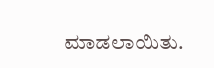ಮಾಡಲಾಯಿತು.